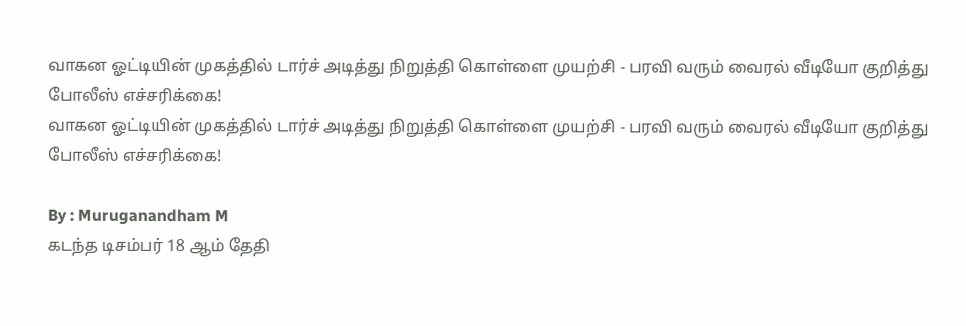வாகன ஓட்டியின் முகத்தில் டார்ச் அடித்து நிறுத்தி கொள்ளை முயற்சி - பரவி வரும் வைரல் வீடியோ குறித்து போலீஸ் எச்சரிக்கை!
வாகன ஓட்டியின் முகத்தில் டார்ச் அடித்து நிறுத்தி கொள்ளை முயற்சி - பரவி வரும் வைரல் வீடியோ குறித்து போலீஸ் எச்சரிக்கை!

By : Muruganandham M
கடந்த டிசம்பர் 18 ஆம் தேதி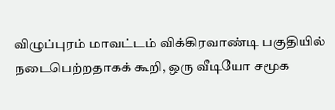விழுப்புரம் மாவட்டம் விக்கிரவாண்டி பகுதியில் நடைபெற்றதாகக் கூறி, ஒரு வீடியோ சமூக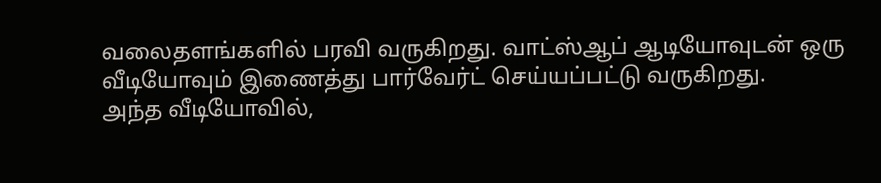வலைதளங்களில் பரவி வருகிறது. வாட்ஸ்ஆப் ஆடியோவுடன் ஒரு வீடியோவும் இணைத்து பார்வேர்ட் செய்யப்பட்டு வருகிறது.
அந்த வீடியோவில்,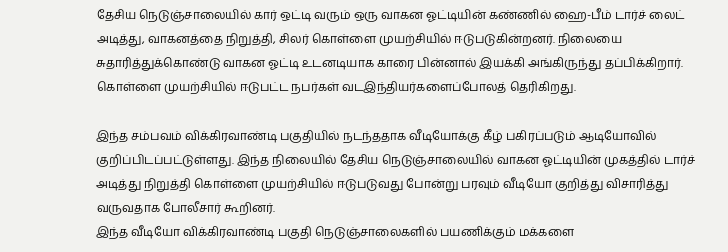தேசிய நெடுஞ்சாலையில் கார் ஒட்டி வரும் ஒரு வாகன ஓட்டியின் கண்ணில் ஹை-பீம் டார்ச் லைட் அடித்து, வாகனத்தை நிறுத்தி, சிலர் கொள்ளை முயற்சியில் ஈடுபடுகின்றனர். நிலையை சுதாரித்துக்கொண்டு வாகன ஓட்டி உடனடியாக காரை பின்னால் இயக்கி அங்கிருந்து தப்பிக்கிறார். கொள்ளை முயற்சியில் ஈடுபட்ட நபர்கள் வடஇந்தியர்களைப்போலத் தெரிகிறது.

இந்த சம்பவம் விக்கிரவாண்டி பகுதியில் நடந்ததாக வீடியோக்கு கீழ் பகிரப்படும் ஆடியோவில் குறிப்பிடப்பட்டுள்ளது. இந்த நிலையில் தேசிய நெடுஞ்சாலையில் வாகன ஓட்டியின் முகத்தில் டார்ச் அடித்து நிறுத்தி கொள்ளை முயற்சியில் ஈடுபடுவது போன்று பரவும் வீடியோ குறித்து விசாரித்து வருவதாக போலீசார் கூறினர்.
இந்த வீடியோ விக்கிரவாண்டி பகுதி நெடுஞ்சாலைகளில் பயணிக்கும் மக்களை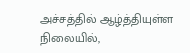அச்சத்தில் ஆழ்த்தியுள்ள நிலையில்,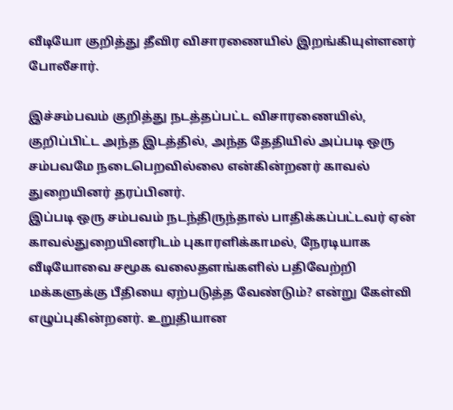வீடியோ குறித்து தீவிர விசாரணையில் இறங்கியுள்ளனர் போலீசார்.

இச்சம்பவம் குறித்து நடத்தப்பட்ட விசாரணையில், குறிப்பிட்ட அந்த இடத்தில், அந்த தேதியில் அப்படி ஒரு சம்பவமே நடைபெறவில்லை என்கின்றனர் காவல் துறையினர் தரப்பினர்.
இப்படி ஒரு சம்பவம் நடந்திருந்தால் பாதிக்கப்பட்டவர் ஏன் காவல்துறையினரிடம் புகாரளிக்காமல், நேரடியாக வீடியோவை சமூக வலைதளங்களில் பதிவேற்றி மக்களுக்கு பீதியை ஏற்படுத்த வேண்டும்? என்று கேள்வி எழுப்புகின்றனர். உறுதியான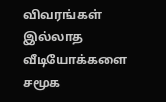விவரங்கள் இல்லாத வீடியோக்களை சமூக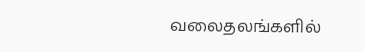வலைதலங்களில்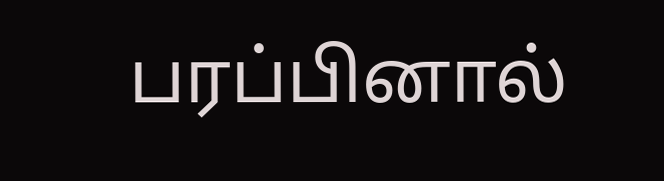பரப்பினால்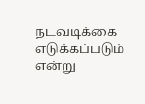நடவடிக்கை எடுக்கப்படும் என்று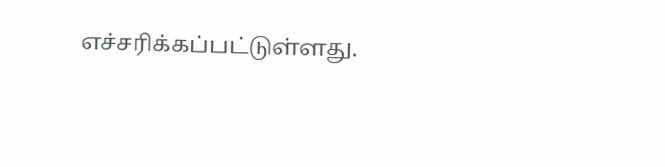எச்சரிக்கப்பட்டுள்ளது.